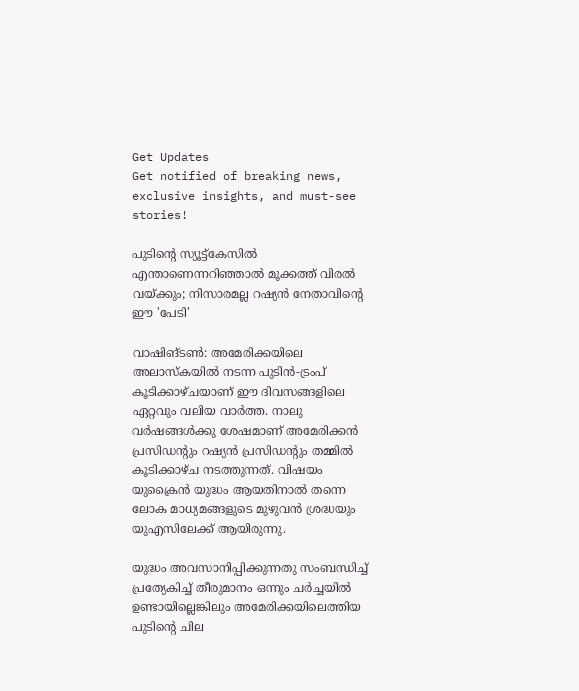Get Updates
Get notified of breaking news, exclusive insights, and must-see stories!

പുടിന്റെ സ്യൂട്ട്‌കേസില്‍ എന്താണെന്നറിഞ്ഞാല്‍ മൂക്കത്ത് വിരല്‍ വയ്ക്കും; നിസാരമല്ല റഷ്യന്‍ നേതാവിന്റെ ഈ 'പേടി'

വാഷിങ്ടണ്‍: അമേരിക്കയിലെ അലാസ്‌കയില്‍ നടന്ന പുടിന്‍-ട്രംപ് കൂടിക്കാഴ്ചയാണ് ഈ ദിവസങ്ങളിലെ ഏറ്റവും വലിയ വാര്‍ത്ത. നാലു വര്‍ഷങ്ങള്‍ക്കു ശേഷമാണ് അമേരിക്കന്‍ പ്രസിഡന്റും റഷ്യന്‍ പ്രസിഡന്റും തമ്മില്‍ കൂടിക്കാഴ്ച നടത്തുന്നത്. വിഷയം യുക്രൈന്‍ യുദ്ധം ആയതിനാല്‍ തന്നെ ലോക മാധ്യമങ്ങളുടെ മുഴുവന്‍ ശ്രദ്ധയും യുഎസിലേക്ക് ആയിരുന്നു.

യുദ്ധം അവസാനിപ്പിക്കുന്നതു സംബന്ധിച്ച് പ്രത്യേകിച്ച് തീരുമാനം ഒന്നും ചര്‍ച്ചയില്‍ ഉണ്ടായില്ലെങ്കിലും അമേരിക്കയിലെത്തിയ പുടിന്റെ ചില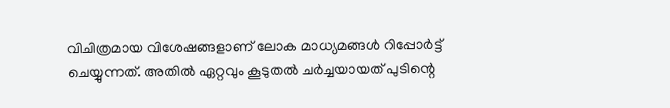വിചിത്രമായ വിശേഷങ്ങളാണ് ലോക മാധ്യമങ്ങള്‍ റിപ്പോര്‍ട്ട് ചെയ്യുന്നത്. അതില്‍ ഏറ്റവും കൂടുതല്‍ ചര്‍ച്ചയായത് പുടിന്റെ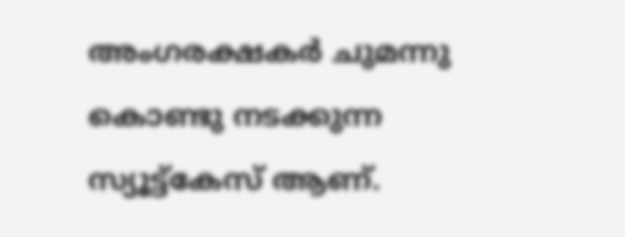അംഗരക്ഷകര്‍ ചുമന്നു കൊണ്ടു നടക്കുന്ന സ്യൂട്ട്‌കേസ് ആണ്.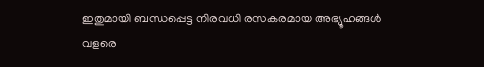ഇതുമായി ബന്ധപ്പെട്ട നിരവധി രസകരമായ അഭ്യൂഹങ്ങള്‍ വളരെ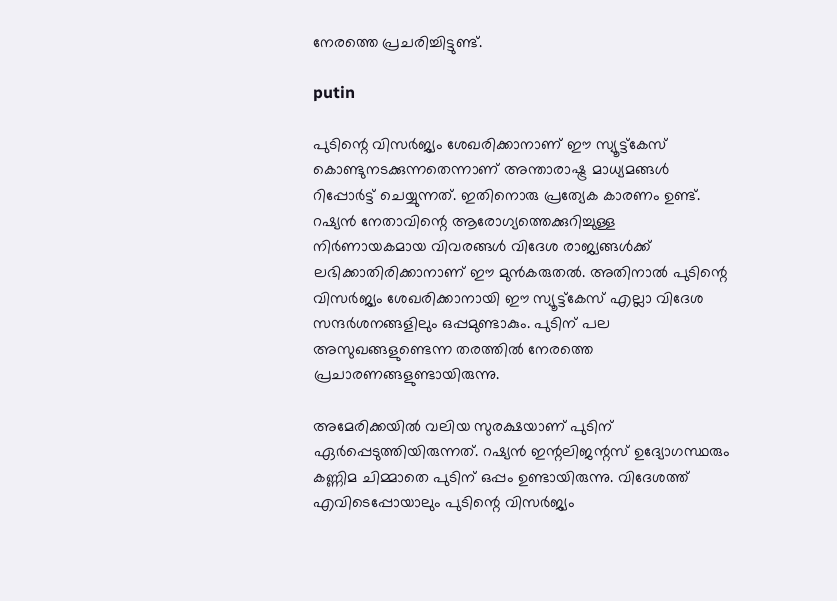നേരത്തെ പ്രചരിച്ചിട്ടുണ്ട്.

putin

പുടിന്റെ വിസര്‍ജ്യം ശേഖരിക്കാനാണ് ഈ സ്യൂട്ട്‌കേസ് കൊണ്ടുനടക്കുന്നതെന്നാണ് അന്താരാഷ്ട്ര മാധ്യമങ്ങള്‍ റിപ്പോര്‍ട്ട് ചെയ്യുന്നത്. ഇതിനൊരു പ്രത്യേക കാരണം ഉണ്ട്. റഷ്യന്‍ നേതാവിന്റെ ആരോഗ്യത്തെക്കുറിച്ചുള്ള നിര്‍ണായകമായ വിവരങ്ങള്‍ വിദേശ രാജ്യങ്ങള്‍ക്ക് ലഭിക്കാതിരിക്കാനാണ് ഈ മുന്‍കരുതല്‍. അതിനാല്‍ പുടിന്റെ വിസര്‍ജ്യം ശേഖരിക്കാനായി ഈ സ്യൂട്ട്‌കേസ് എല്ലാ വിദേശ സന്ദര്‍ശനങ്ങളിലും ഒപ്പമുണ്ടാകും. പുടിന് പല അസുഖങ്ങളുണ്ടെന്ന തരത്തില്‍ നേരത്തെ പ്രചാരണങ്ങളുണ്ടായിരുന്നു.

അമേരിക്കയില്‍ വലിയ സുരക്ഷയാണ് പുടിന് ഏര്‍പ്പെടുത്തിയിരുന്നത്. റഷ്യന്‍ ഇന്റലിജന്റസ് ഉദ്യോഗസ്ഥരും കണ്ണിമ ചിമ്മാതെ പുടിന് ഒപ്പം ഉണ്ടായിരുന്നു. വിദേശത്ത് എവിടെപ്പോയാലും പുടിന്റെ വിസര്‍ജ്യം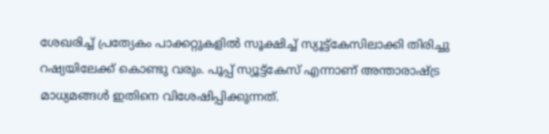ശേഖരിച്ച് പ്രത്യേകം പാക്കറ്റുകളില്‍ സൂക്ഷിച്ച് സ്യൂട്ട്‌കേസിലാക്കി തിരിച്ചു റഷ്യയിലേക്ക് കൊണ്ടു വരും. പൂപ്പ് സ്യൂട്ട്‌കേസ് എന്നാണ് അന്താരാഷ്ട്ര മാധ്യമങ്ങള്‍ ഇതിനെ വിശേഷിപ്പിക്കുന്നത്.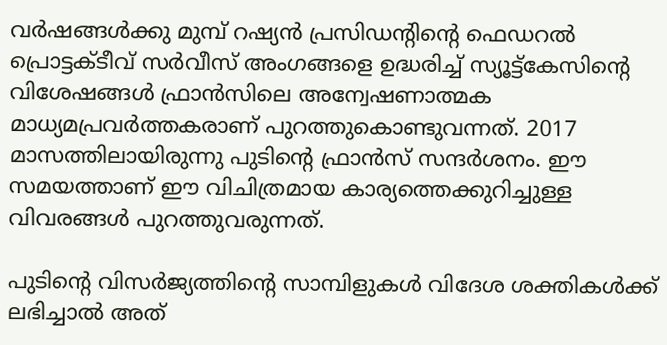വര്‍ഷങ്ങള്‍ക്കു മുമ്പ് റഷ്യന്‍ പ്രസിഡന്റിന്റെ ഫെഡറല്‍ പ്രൊട്ടക്ടീവ് സര്‍വീസ് അംഗങ്ങളെ ഉദ്ധരിച്ച് സ്യൂട്ട്‌കേസിന്റെ വിശേഷങ്ങള്‍ ഫ്രാന്‍സിലെ അന്വേഷണാത്മക മാധ്യമപ്രവര്‍ത്തകരാണ് പുറത്തുകൊണ്ടുവന്നത്. 2017 മാസത്തിലായിരുന്നു പുടിന്റെ ഫ്രാന്‍സ് സന്ദര്‍ശനം. ഈ സമയത്താണ് ഈ വിചിത്രമായ കാര്യത്തെക്കുറിച്ചുള്ള വിവരങ്ങള്‍ പുറത്തുവരുന്നത്.

പുടിന്റെ വിസര്‍ജ്യത്തിന്റെ സാമ്പിളുകള്‍ വിദേശ ശക്തികള്‍ക്ക് ലഭിച്ചാല്‍ അത്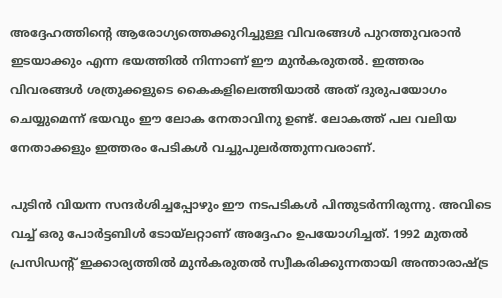അദ്ദേഹത്തിന്റെ ആരോഗ്യത്തെക്കുറിച്ചുള്ള വിവരങ്ങള്‍ പുറത്തുവരാന്‍ ഇടയാക്കും എന്ന ഭയത്തില്‍ നിന്നാണ് ഈ മുന്‍കരുതല്‍. ഇത്തരം വിവരങ്ങള്‍ ശത്രുക്കളുടെ കൈകളിലെത്തിയാല്‍ അത് ദുരുപയോഗം ചെയ്യുമെന്ന് ഭയവും ഈ ലോക നേതാവിനു ഉണ്ട്. ലോകത്ത് പല വലിയ നേതാക്കളും ഇത്തരം പേടികള്‍ വച്ചുപുലര്‍ത്തുന്നവരാണ്.

പുടിന്‍ വിയന്ന സന്ദര്‍ശിച്ചപ്പോഴും ഈ നടപടികള്‍ പിന്തുടര്‍ന്നിരുന്നു. അവിടെ വച്ച് ഒരു പോര്‍ട്ടബിള്‍ ടോയ്ലറ്റാണ് അദ്ദേഹം ഉപയോഗിച്ചത്. 1992 മുതല്‍ പ്രസിഡന്റ് ഇക്കാര്യത്തില്‍ മുന്‍കരുതല്‍ സ്വീകരിക്കുന്നതായി അന്താരാഷ്ട്ര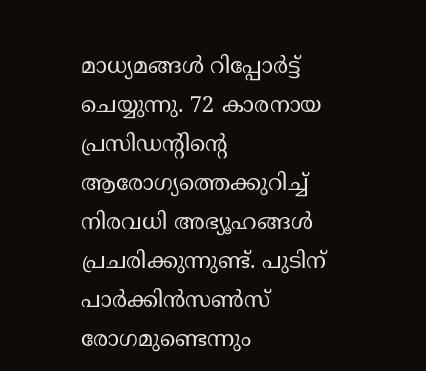മാധ്യമങ്ങള്‍ റിപ്പോര്‍ട്ട് ചെയ്യുന്നു. 72 കാരനായ പ്രസിഡന്റിന്റെ ആരോഗ്യത്തെക്കുറിച്ച് നിരവധി അഭ്യൂഹങ്ങള്‍ പ്രചരിക്കുന്നുണ്ട്. പുടിന് പാര്‍ക്കിന്‍സണ്‍സ് രോഗമുണ്ടെന്നും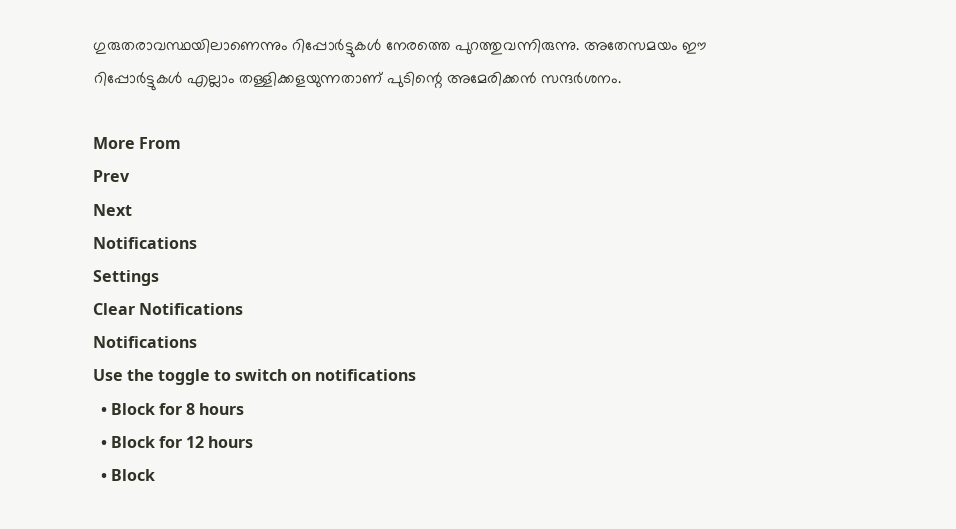ഗുരുതരാവസ്ഥയിലാണെന്നും റിപ്പോര്‍ട്ടുകള്‍ നേരത്തെ പുറത്തുവന്നിരുന്നു. അതേസമയം ഈ റിപ്പോര്‍ട്ടുകള്‍ എല്ലാം തള്ളിക്കളയുന്നതാണ് പുടിന്റെ അമേരിക്കന്‍ സന്ദര്‍ശനം.

More From
Prev
Next
Notifications
Settings
Clear Notifications
Notifications
Use the toggle to switch on notifications
  • Block for 8 hours
  • Block for 12 hours
  • Block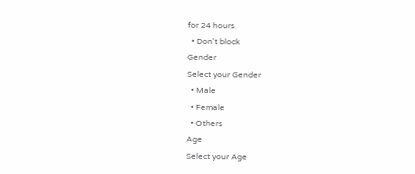for 24 hours
  • Don't block
Gender
Select your Gender
  • Male
  • Female
  • Others
Age
Select your Age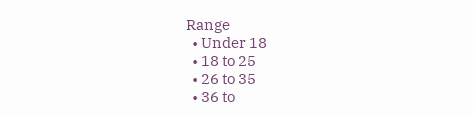Range
  • Under 18
  • 18 to 25
  • 26 to 35
  • 36 to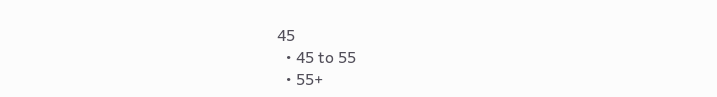45
  • 45 to 55
  • 55+